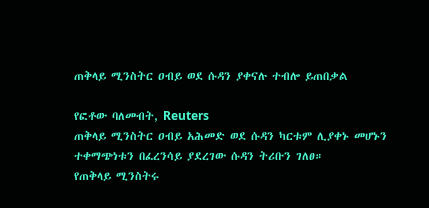ጠቅላይ ሚንስትር ዐብይ ወደ ሱዳን ያቀናሉ ተብሎ ይጠበቃል

የፎቶው ባለመብት, Reuters
ጠቅላይ ሚንስትር ዐብይ አሕመድ ወደ ሱዳን ካርቱም ሊያቀኑ መሆኑን ተቀማጭነቱን በፈረንሳይ ያደረገው ሱዳን ትሪቡን ገለፀ።
የጠቅላይ ሚንስትሩ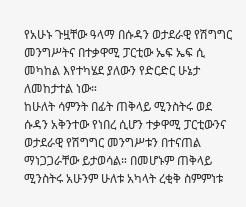የአሁኑ ጉዟቸው ዓላማ በሱዳን ወታደራዊ የሽግግር መንግሥትና በተቃዋሚ ፓርቲው ኤፍ ኤፍ ሲ መካከል እየተካሄደ ያለውን የድርድር ሁኔታ ለመከታተል ነው።
ከሁለት ሳምንት በፊት ጠቅላይ ሚንስትሩ ወደ ሱዳን አቅንተው የነበረ ሲሆን ተቃዋሚ ፓርቲውንና ወታደራዊ የሽግግር መንግሥቱን በተናጠል ማነጋጋራቸው ይታወሳል። በመሆኑም ጠቅላይ ሚንስትሩ አሁንም ሁለቱ አካላት ረቂቅ ስምምነቱ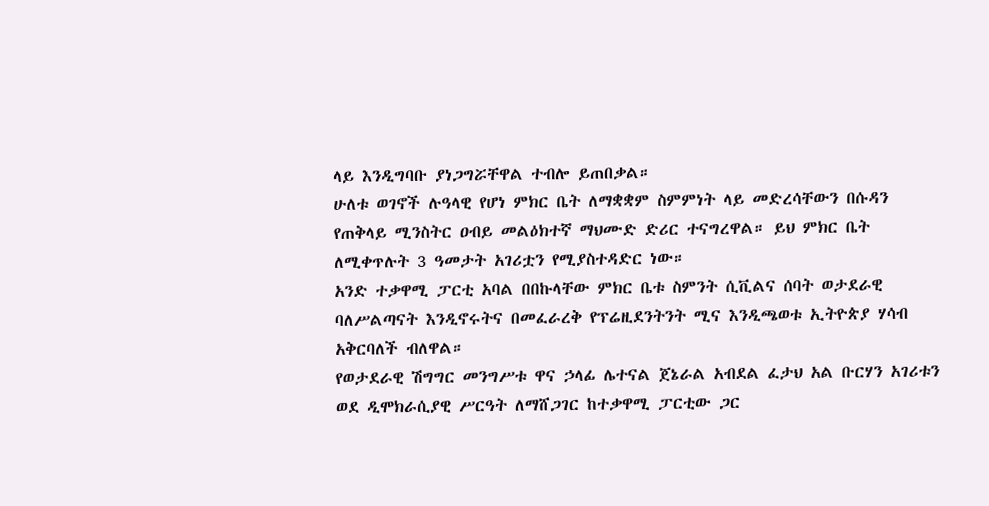ላይ እንዲግባቡ ያነጋግሯቸዋል ተብሎ ይጠበቃል።
ሁለቱ ወገኖች ሉዓላዊ የሆነ ምክር ቤት ለማቋቋም ስምምነት ላይ መድረሳቸውን በሱዳን የጠቅላይ ሚንስትር ዐብይ መልዕክተኛ ማህሙድ ድሪር ተናግረዋል። ይህ ምክር ቤት ለሚቀጥሉት 3 ዓመታት አገሪቷን የሚያስተዳድር ነው።
አንድ ተቃዋሚ ፓርቲ አባል በበኩላቸው ምክር ቤቱ ስምንት ሲቪልና ሰባት ወታደራዊ ባለሥልጣናት እንዲኖሩትና በመፈራረቅ የፕሬዚደንትንት ሚና እንዲጫወቱ ኢትዮጵያ ሃሳብ አቅርባለች ብለዋል።
የወታደራዊ ሽግግር መንግሥቱ ዋና ኃላፊ ሌተናል ጀኔራል አብደል ፈታህ አል ቡርሃን አገሪቱን ወደ ዲሞክራሲያዊ ሥርዓት ለማሸጋገር ከተቃዋሚ ፓርቲው ጋር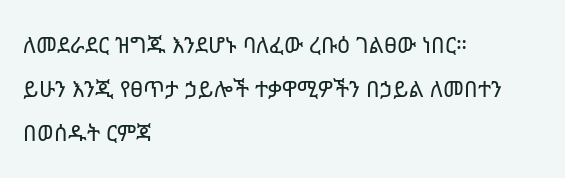ለመደራደር ዝግጁ እንደሆኑ ባለፈው ረቡዕ ገልፀው ነበር።
ይሁን እንጂ የፀጥታ ኃይሎች ተቃዋሚዎችን በኃይል ለመበተን በወሰዱት ርምጃ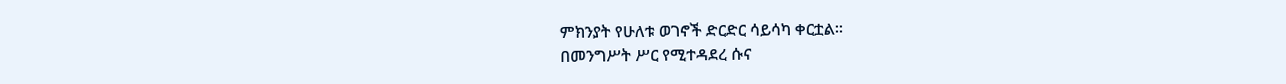ምክንያት የሁለቱ ወገኖች ድርድር ሳይሳካ ቀርቷል።
በመንግሥት ሥር የሚተዳደረ ሱና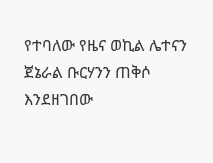የተባለው የዜና ወኪል ሌተናን ጀኔራል ቡርሃንን ጠቅሶ እንደዘገበው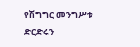የሽግግር መንግሥቱ ድርድሩን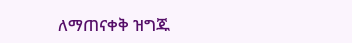ለማጠናቀቅ ዝግጁ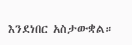እንደነበር አስታውቋል።